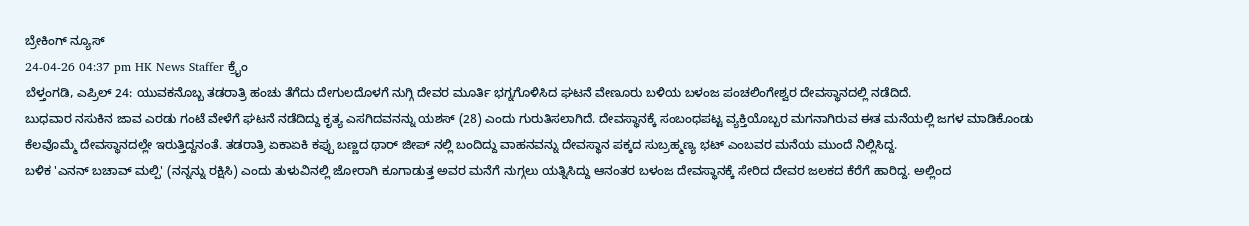ಬ್ರೇಕಿಂಗ್ ನ್ಯೂಸ್
24-04-26 04:37 pm HK News Staffer ಕ್ರೈಂ
ಬೆಳ್ತಂಗಡಿ, ಎಪ್ರಿಲ್ 24: ಯುವಕನೊಬ್ಬ ತಡರಾತ್ರಿ ಹಂಚು ತೆಗೆದು ದೇಗುಲದೊಳಗೆ ನುಗ್ಗಿ ದೇವರ ಮೂರ್ತಿ ಭಗ್ನಗೊಳಿಸಿದ ಘಟನೆ ವೇಣೂರು ಬಳಿಯ ಬಳಂಜ ಪಂಚಲಿಂಗೇಶ್ವರ ದೇವಸ್ಥಾನದಲ್ಲಿ ನಡೆದಿದೆ.
ಬುಧವಾರ ನಸುಕಿನ ಜಾವ ಎರಡು ಗಂಟೆ ವೇಳೆಗೆ ಘಟನೆ ನಡೆದಿದ್ದು ಕೃತ್ಯ ಎಸಗಿದವನನ್ನು ಯಶಸ್ (28) ಎಂದು ಗುರುತಿಸಲಾಗಿದೆ. ದೇವಸ್ಥಾನಕ್ಕೆ ಸಂಬಂಧಪಟ್ಟ ವ್ಯಕ್ತಿಯೊಬ್ಬರ ಮಗನಾಗಿರುವ ಈತ ಮನೆಯಲ್ಲಿ ಜಗಳ ಮಾಡಿಕೊಂಡು ಕೆಲವೊಮ್ಮೆ ದೇವಸ್ಥಾನದಲ್ಲೇ ಇರುತ್ತಿದ್ದನಂತೆ. ತಡರಾತ್ರಿ ಏಕಾಏಕಿ ಕಪ್ಪು ಬಣ್ಣದ ಥಾರ್ ಜೀಪ್ ನಲ್ಲಿ ಬಂದಿದ್ದು ವಾಹನವನ್ನು ದೇವಸ್ಥಾನ ಪಕ್ಕದ ಸುಬ್ರಹ್ಮಣ್ಯ ಭಟ್ ಎಂಬವರ ಮನೆಯ ಮುಂದೆ ನಿಲ್ಲಿಸಿದ್ದ.
ಬಳಿಕ 'ಎನನ್ ಬಚಾವ್ ಮಲ್ಪಿ' (ನನ್ನನ್ನು ರಕ್ಷಿಸಿ) ಎಂದು ತುಳುವಿನಲ್ಲಿ ಜೋರಾಗಿ ಕೂಗಾಡುತ್ತ ಅವರ ಮನೆಗೆ ನುಗ್ಗಲು ಯತ್ನಿಸಿದ್ದು ಆನಂತರ ಬಳಂಜ ದೇವಸ್ಥಾನಕ್ಕೆ ಸೇರಿದ ದೇವರ ಜಲಕದ ಕೆರೆಗೆ ಹಾರಿದ್ದ. ಅಲ್ಲಿಂದ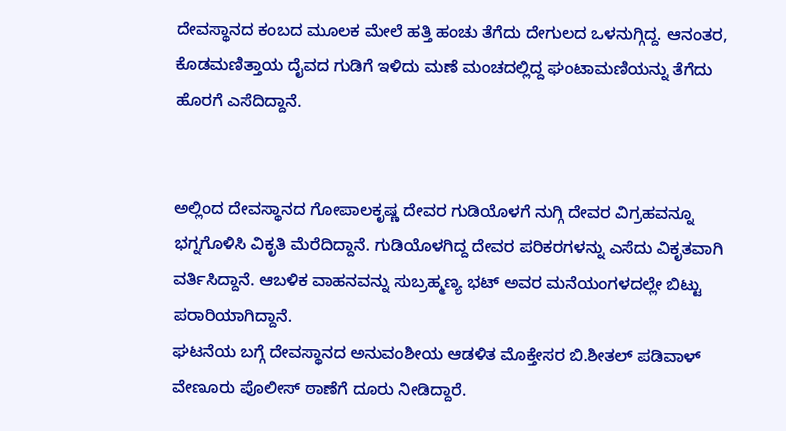ದೇವಸ್ಥಾನದ ಕಂಬದ ಮೂಲಕ ಮೇಲೆ ಹತ್ತಿ ಹಂಚು ತೆಗೆದು ದೇಗುಲದ ಒಳನುಗ್ಗಿದ್ದ. ಆನಂತರ, ಕೊಡಮಣಿತ್ತಾಯ ದೈವದ ಗುಡಿಗೆ ಇಳಿದು ಮಣೆ ಮಂಚದಲ್ಲಿದ್ದ ಘಂಟಾಮಣಿಯನ್ನು ತೆಗೆದು ಹೊರಗೆ ಎಸೆದಿದ್ದಾನೆ.


ಅಲ್ಲಿಂದ ದೇವಸ್ಥಾನದ ಗೋಪಾಲಕೃಷ್ಣ ದೇವರ ಗುಡಿಯೊಳಗೆ ನುಗ್ಗಿ ದೇವರ ವಿಗ್ರಹವನ್ನೂ ಭಗ್ನಗೊಳಿಸಿ ವಿಕೃತಿ ಮೆರೆದಿದ್ದಾನೆ. ಗುಡಿಯೊಳಗಿದ್ದ ದೇವರ ಪರಿಕರಗಳನ್ನು ಎಸೆದು ವಿಕೃತವಾಗಿ ವರ್ತಿಸಿದ್ದಾನೆ. ಆಬಳಿಕ ವಾಹನವನ್ನು ಸುಬ್ರಹ್ಮಣ್ಯ ಭಟ್ ಅವರ ಮನೆಯಂಗಳದಲ್ಲೇ ಬಿಟ್ಟು ಪರಾರಿಯಾಗಿದ್ದಾನೆ.
ಘಟನೆಯ ಬಗ್ಗೆ ದೇವಸ್ಥಾನದ ಅನುವಂಶೀಯ ಆಡಳಿತ ಮೊಕ್ತೇಸರ ಬಿ.ಶೀತಲ್ ಪಡಿವಾಳ್ ವೇಣೂರು ಪೊಲೀಸ್ ಠಾಣೆಗೆ ದೂರು ನೀಡಿದ್ದಾರೆ.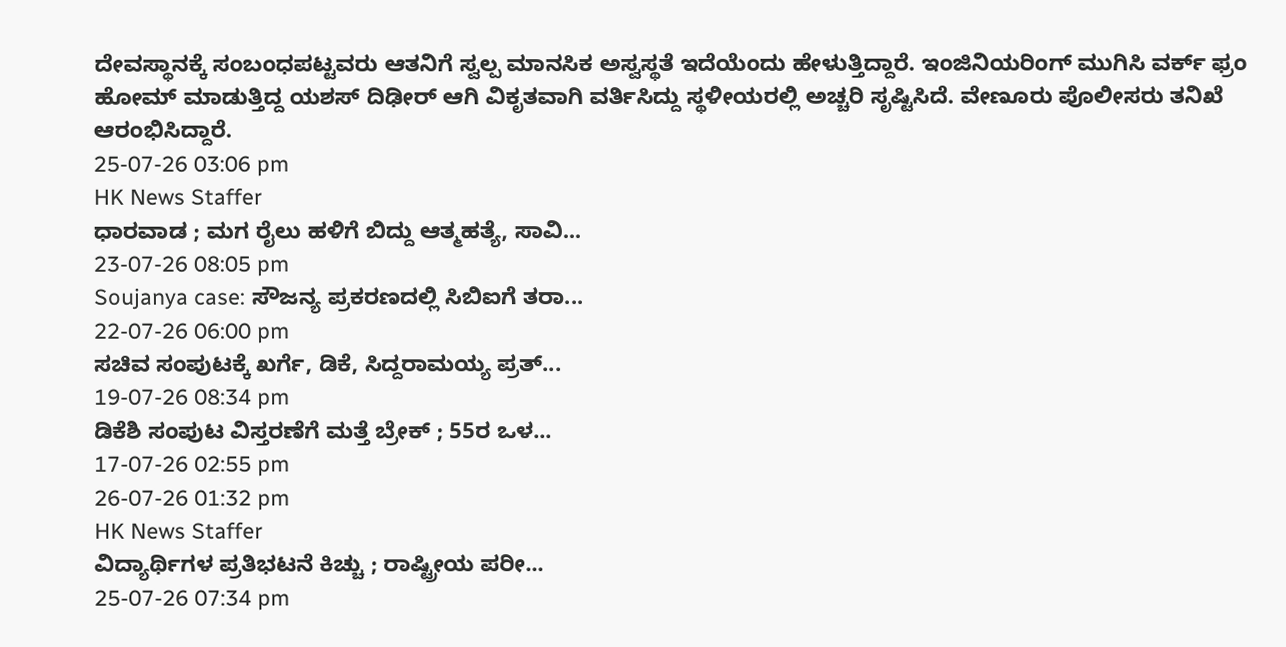ದೇವಸ್ಥಾನಕ್ಕೆ ಸಂಬಂಧಪಟ್ಟವರು ಆತನಿಗೆ ಸ್ವಲ್ಪ ಮಾನಸಿಕ ಅಸ್ವಸ್ಥತೆ ಇದೆಯೆಂದು ಹೇಳುತ್ತಿದ್ದಾರೆ. ಇಂಜಿನಿಯರಿಂಗ್ ಮುಗಿಸಿ ವರ್ಕ್ ಫ್ರಂ ಹೋಮ್ ಮಾಡುತ್ತಿದ್ದ ಯಶಸ್ ದಿಢೀರ್ ಆಗಿ ವಿಕೃತವಾಗಿ ವರ್ತಿಸಿದ್ದು ಸ್ಥಳೀಯರಲ್ಲಿ ಅಚ್ಚರಿ ಸೃಷ್ಟಿಸಿದೆ. ವೇಣೂರು ಪೊಲೀಸರು ತನಿಖೆ ಆರಂಭಿಸಿದ್ದಾರೆ.
25-07-26 03:06 pm
HK News Staffer
ಧಾರವಾಡ ; ಮಗ ರೈಲು ಹಳಿಗೆ ಬಿದ್ದು ಆತ್ಮಹತ್ಯೆ, ಸಾವಿ...
23-07-26 08:05 pm
Soujanya case: ಸೌಜನ್ಯ ಪ್ರಕರಣದಲ್ಲಿ ಸಿಬಿಐಗೆ ತರಾ...
22-07-26 06:00 pm
ಸಚಿವ ಸಂಪುಟಕ್ಕೆ ಖರ್ಗೆ, ಡಿಕೆ, ಸಿದ್ದರಾಮಯ್ಯ ಪ್ರತ್...
19-07-26 08:34 pm
ಡಿಕೆಶಿ ಸಂಪುಟ ವಿಸ್ತರಣೆಗೆ ಮತ್ತೆ ಬ್ರೇಕ್ ; 55ರ ಒಳ...
17-07-26 02:55 pm
26-07-26 01:32 pm
HK News Staffer
ವಿದ್ಯಾರ್ಥಿಗಳ ಪ್ರತಿಭಟನೆ ಕಿಚ್ಚು ; ರಾಷ್ಟ್ರೀಯ ಪರೀ...
25-07-26 07:34 pm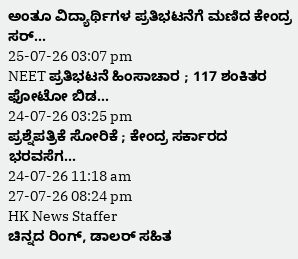ಅಂತೂ ವಿದ್ಯಾರ್ಥಿಗಳ ಪ್ರತಿಭಟನೆಗೆ ಮಣಿದ ಕೇಂದ್ರ ಸರ್...
25-07-26 03:07 pm
NEET ಪ್ರತಿಭಟನೆ ಹಿಂಸಾಚಾರ ; 117 ಶಂಕಿತರ ಫೋಟೋ ಬಿಡ...
24-07-26 03:25 pm
ಪ್ರಶ್ನೆಪತ್ರಿಕೆ ಸೋರಿಕೆ ; ಕೇಂದ್ರ ಸರ್ಕಾರದ ಭರವಸೆಗ...
24-07-26 11:18 am
27-07-26 08:24 pm
HK News Staffer
ಚಿನ್ನದ ರಿಂಗ್, ಡಾಲರ್ ಸಹಿತ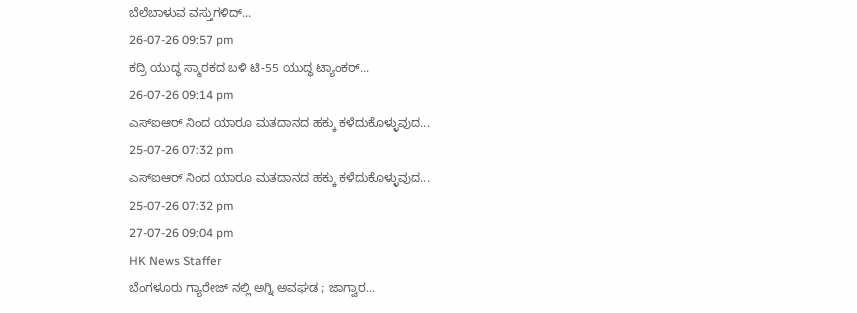ಬೆಲೆಬಾಳುವ ವಸ್ತುಗಳಿದ್...
26-07-26 09:57 pm
ಕದ್ರಿ ಯುದ್ಧ ಸ್ಮಾರಕದ ಬಳಿ ಟಿ-55 ಯುದ್ಧ ಟ್ಯಾಂಕರ್...
26-07-26 09:14 pm
ಎಸ್ಐಆರ್ ನಿಂದ ಯಾರೂ ಮತದಾನದ ಹಕ್ಕು ಕಳೆದುಕೊಳ್ಳುವುದ...
25-07-26 07:32 pm
ಎಸ್ಐಆರ್ ನಿಂದ ಯಾರೂ ಮತದಾನದ ಹಕ್ಕು ಕಳೆದುಕೊಳ್ಳುವುದ...
25-07-26 07:32 pm
27-07-26 09:04 pm
HK News Staffer
ಬೆಂಗಳೂರು ಗ್ಯಾರೇಜ್ ನಲ್ಲಿ ಅಗ್ನಿ ಅವಘಡ ; ಜಾಗ್ವಾರ...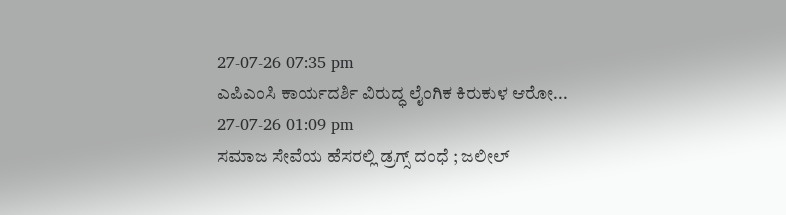27-07-26 07:35 pm
ಎಪಿಎಂಸಿ ಕಾರ್ಯದರ್ಶಿ ವಿರುದ್ಧ ಲೈಂಗಿಕ ಕಿರುಕುಳ ಆರೋ...
27-07-26 01:09 pm
ಸಮಾಜ ಸೇವೆಯ ಹೆಸರಲ್ಲಿ ಡ್ರಗ್ಸ್ ದಂಧೆ ; ಜಲೀಲ್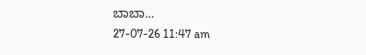ಬಾಬಾ...
27-07-26 11:47 am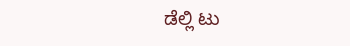ಡೆಲ್ಲಿ ಟು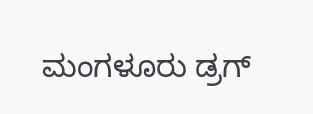ಮಂಗಳೂರು ಡ್ರಗ್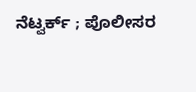ನೆಟ್ವರ್ಕ್ ; ಪೊಲೀಸರ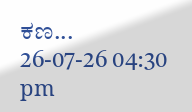ಕಣ...
26-07-26 04:30 pm